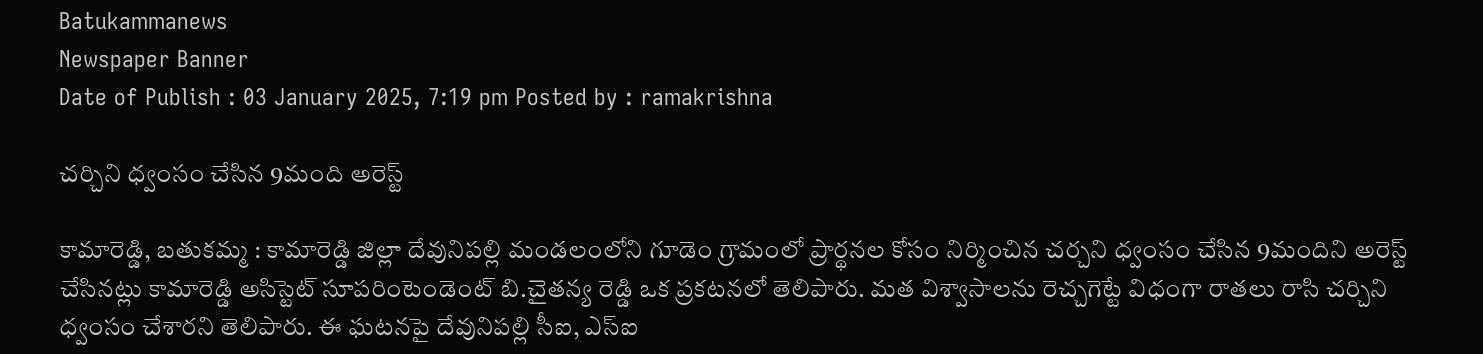Batukammanews
Newspaper Banner
Date of Publish : 03 January 2025, 7:19 pm Posted by : ramakrishna

చర్చిని ధ్వంసం చేసిన 9మంది అరెస్ట్

కామారెడ్డి, బతుకమ్మ : కామారెడ్డి జిల్లా దేవునిపల్లి మండలంలోని గూడెం గ్రామంలో ప్రార్థనల కోసం నిర్మించిన చర్చని ధ్వంసం చేసిన 9మందిని అరెస్ట్ చేసినట్లు కామారెడ్డి అసిస్టెట్ సూపరింటెండెంట్ బి.చైతన్య రెడ్డి ఒక ప్రకటనలో తెలిపారు. మత విశ్వాసాలను రెచ్చగెట్టే విధంగా రాతలు రాసి చర్చిని ధ్వంసం చేశారని తెలిపారు. ఈ ఘటనపై దేవునిపల్లి సీఐ, ఎస్ఐ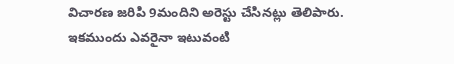విచారణ జరిపి 9మందిని అరెస్టు చేసినట్లు తెలిపారు. ఇకముందు ఎవరైనా ఇటువంటి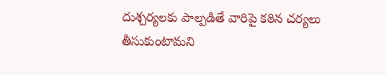దుశ్చర్యలకు పాల్పడితే వారిపై కఠిన చర్యలు తీసుకుంటామని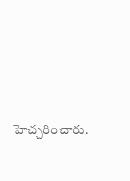హెచ్చరించారు.